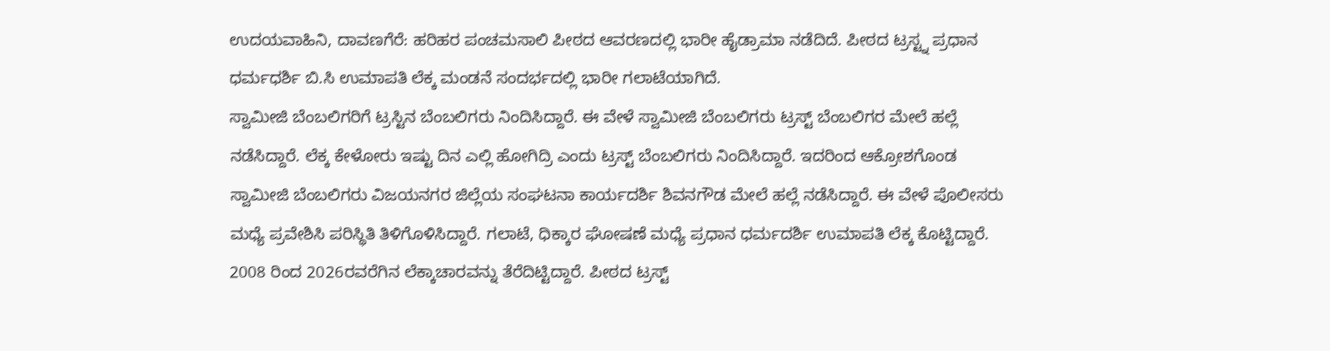ಉದಯವಾಹಿನಿ, ದಾವಣಗೆರೆ: ಹರಿಹರ ಪಂಚಮಸಾಲಿ ಪೀಠದ ಆವರಣದಲ್ಲಿ ಭಾರೀ ಹೈಡ್ರಾಮಾ ನಡೆದಿದೆ. ಪೀಠದ ಟ್ರಸ್ಟ್ನ ಪ್ರಧಾನ ಧರ್ಮಧರ್ಶಿ ಬಿ.ಸಿ ಉಮಾಪತಿ ಲೆಕ್ಕ ಮಂಡನೆ ಸಂದರ್ಭದಲ್ಲಿ ಭಾರೀ ಗಲಾಟೆಯಾಗಿದೆ.
ಸ್ವಾಮೀಜಿ ಬೆಂಬಲಿಗರಿಗೆ ಟ್ರಸ್ಟಿನ ಬೆಂಬಲಿಗರು ನಿಂದಿಸಿದ್ದಾರೆ. ಈ ವೇಳೆ ಸ್ವಾಮೀಜಿ ಬೆಂಬಲಿಗರು ಟ್ರಸ್ಟ್ ಬೆಂಬಲಿಗರ ಮೇಲೆ ಹಲ್ಲೆ ನಡೆಸಿದ್ದಾರೆ. ಲೆಕ್ಕ ಕೇಳೋರು ಇಷ್ಟು ದಿನ ಎಲ್ಲಿ ಹೋಗಿದ್ರಿ ಎಂದು ಟ್ರಸ್ಟ್ ಬೆಂಬಲಿಗರು ನಿಂದಿಸಿದ್ದಾರೆ. ಇದರಿಂದ ಆಕ್ರೋಶಗೊಂಡ ಸ್ವಾಮೀಜಿ ಬೆಂಬಲಿಗರು ವಿಜಯನಗರ ಜಿಲ್ಲೆಯ ಸಂಘಟನಾ ಕಾರ್ಯದರ್ಶಿ ಶಿವನಗೌಡ ಮೇಲೆ ಹಲ್ಲೆ ನಡೆಸಿದ್ದಾರೆ. ಈ ವೇಳೆ ಪೊಲೀಸರು ಮಧ್ಯೆ ಪ್ರವೇಶಿಸಿ ಪರಿಸ್ಥಿತಿ ತಿಳಿಗೊಳಿಸಿದ್ದಾರೆ. ಗಲಾಟೆ, ಧಿಕ್ಕಾರ ಘೋಷಣೆ ಮಧ್ಯೆ ಪ್ರಧಾನ ಧರ್ಮದರ್ಶಿ ಉಮಾಪತಿ ಲೆಕ್ಕ ಕೊಟ್ಟಿದ್ದಾರೆ. 2008 ರಿಂದ 2026ರವರೆಗಿನ ಲೆಕ್ಕಾಚಾರವನ್ನು ತೆರೆದಿಟ್ಟಿದ್ದಾರೆ. ಪೀಠದ ಟ್ರಸ್ಟ್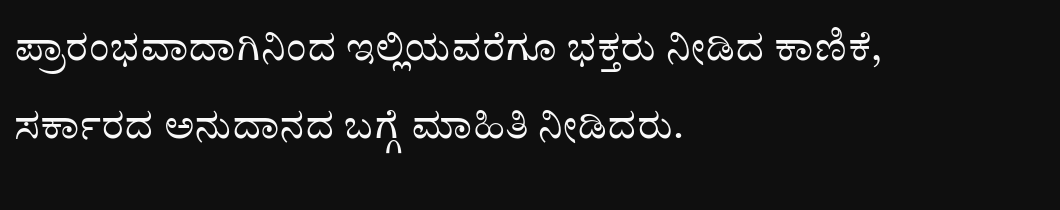ಪ್ರಾರಂಭವಾದಾಗಿನಿಂದ ಇಲ್ಲಿಯವರೆಗೂ ಭಕ್ತರು ನೀಡಿದ ಕಾಣಿಕೆ, ಸರ್ಕಾರದ ಅನುದಾನದ ಬಗ್ಗೆ ಮಾಹಿತಿ ನೀಡಿದರು.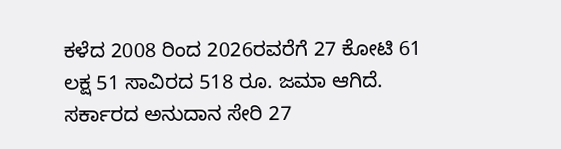ಕಳೆದ 2008 ರಿಂದ 2026ರವರೆಗೆ 27 ಕೋಟಿ 61 ಲಕ್ಷ 51 ಸಾವಿರದ 518 ರೂ. ಜಮಾ ಆಗಿದೆ. ಸರ್ಕಾರದ ಅನುದಾನ ಸೇರಿ 27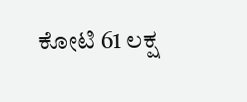ಕೋಟಿ 61 ಲಕ್ಷ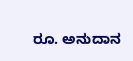ರೂ. ಅನುದಾನ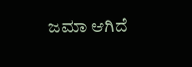ಜಮಾ ಆಗಿದೆ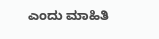ಎಂದು ಮಾಹಿತಿ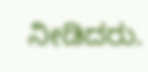ನೀಡಿದರು.